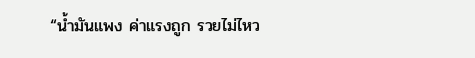“น้ำมันแพง ค่าแรงถูก รวยไม่ไหว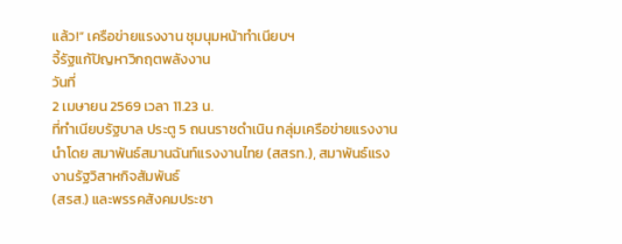แล้ว!” เครือข่ายแรงงาน ชุมนุมหน้าทำเนียบฯ
จี้รัฐแก้ปัญหาวิกฤตพลังงาน
วันที่
2 เมษายน 2569 เวลา 11.23 น.
ที่ทำเนียบรัฐบาล ประตู 5 ถนนราชดำเนิน กลุ่มเครือข่ายแรงงาน
นำโดย สมาพันธ์สมานฉันท์แรงงานไทย (สสรท.), สมาพันธ์แรงงานรัฐวิสาหกิจสัมพันธ์
(สรส.) และพรรคสังคมประชา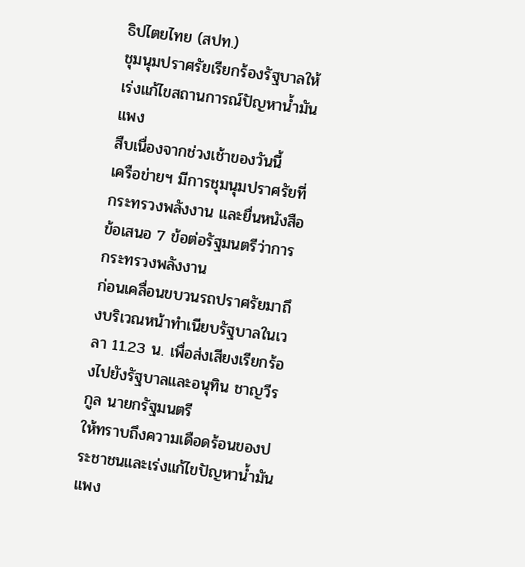ธิปไตยไทย (สปท.)
ชุมนุมปราศรัยเรียกร้องรัฐบาลให้เร่งแก้ไขสถานการณ์ปัญหาน้ำมันแพง
สืบเนื่องจากช่วงเช้าของวันนี้
เครือข่ายฯ มีการชุมนุมปราศรัยที่กระทรวงพลังงาน และยื่นหนังสือข้อเสนอ 7 ข้อต่อรัฐมนตรีว่าการกระทรวงพลังงาน
ก่อนเคลื่อนขบวนรถปราศรัยมาถึงบริเวณหน้าทำเนียบรัฐบาลในเวลา 11.23 น. เพื่อส่งเสียงเรียกร้องไปยังรัฐบาลและอนุทิน ชาญวีรกูล นายกรัฐมนตรี
ให้ทราบถึงความเดือดร้อนของประชาชนและเร่งแก้ไขปัญหาน้ำมันแพง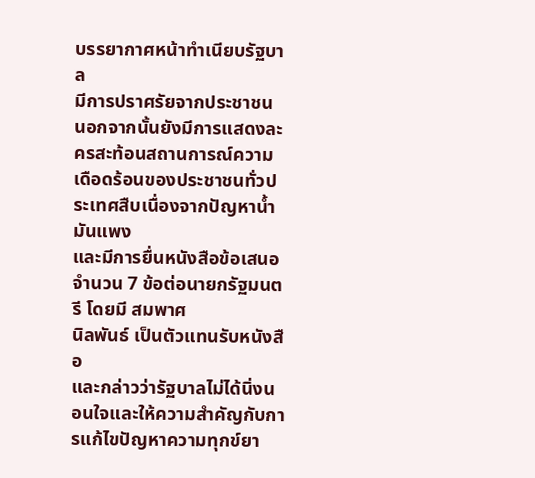บรรยากาศหน้าทำเนียบรัฐบาล
มีการปราศรัยจากประชาชน
นอกจากนั้นยังมีการแสดงละครสะท้อนสถานการณ์ความเดือดร้อนของประชาชนทั่วประเทศสืบเนื่องจากปัญหาน้ำมันแพง
และมีการยื่นหนังสือข้อเสนอจำนวน 7 ข้อต่อนายกรัฐมนตรี โดยมี สมพาศ
นิลพันธ์ เป็นตัวแทนรับหนังสือ
และกล่าวว่ารัฐบาลไม่ได้นิ่งนอนใจและให้ความสำคัญกับการแก้ไขปัญหาความทุกข์ยา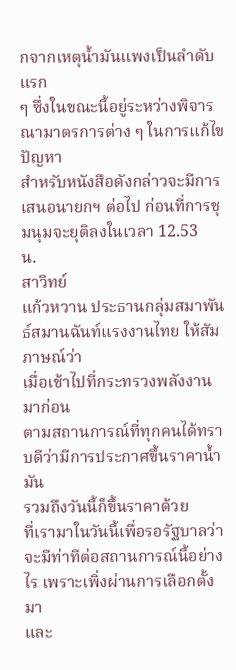กจากเหตุน้ำมันแพงเป็นลำดับแรก
ๆ ซึ่งในขณะนี้อยู่ระหว่างพิจารณามาตรการต่าง ๆ ในการแก้ไขปัญหา
สำหรับหนังสือดังกล่าวจะมีการเสนอนายกฯ ต่อไป ก่อนที่การชุมนุมจะยุติลงในเวลา 12.53
น.
สาวิทย์
แก้วหวาน ประธานกลุ่มสมาพันธ์สมานฉันท์แรงงานไทย ให้สัมภาษณ์ว่า
เมื่อเช้าไปที่กระทรวงพลังงานมาก่อน
ตามสถานการณ์ที่ทุกคนได้ทราบดีว่ามีการประกาศขึ้นราคาน้ำมัน
รวมถึงวันนี้ก็ขึ้นราคาด้วย
ที่เรามาในวันนี้เพื่อรอรัฐบาลว่าจะมีท่าทีต่อสถานการณ์นี้อย่างไร เพราะเพิ่งผ่านการเลือกตั้งมา
และ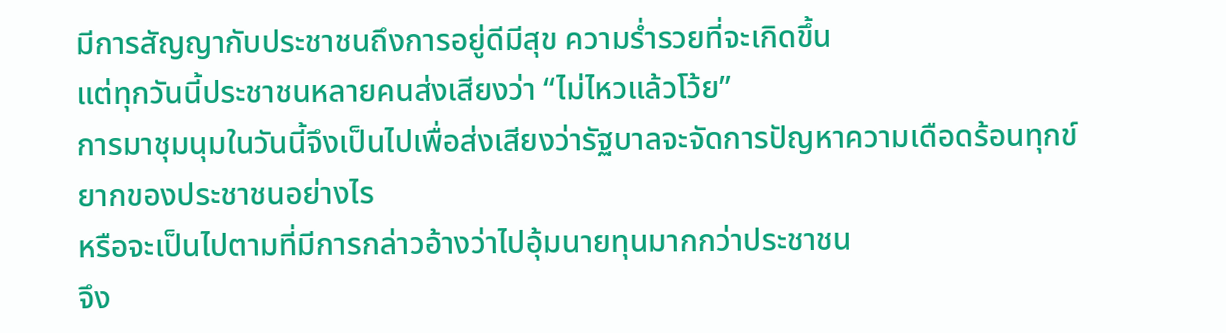มีการสัญญากับประชาชนถึงการอยู่ดีมีสุข ความร่ำรวยที่จะเกิดขึ้น
แต่ทุกวันนี้ประชาชนหลายคนส่งเสียงว่า “ไม่ไหวแล้วโว้ย”
การมาชุมนุมในวันนี้จึงเป็นไปเพื่อส่งเสียงว่ารัฐบาลจะจัดการปัญหาความเดือดร้อนทุกข์ยากของประชาชนอย่างไร
หรือจะเป็นไปตามที่มีการกล่าวอ้างว่าไปอุ้มนายทุนมากกว่าประชาชน
จึง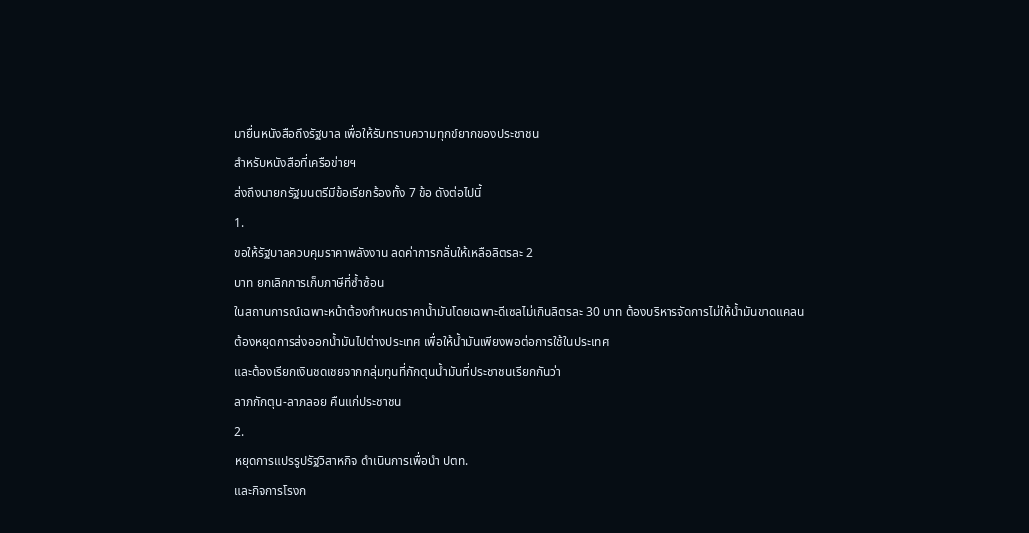มายื่นหนังสือถึงรัฐบาล เพื่อให้รับทราบความทุกข์ยากของประชาชน
สำหรับหนังสือที่เครือข่ายฯ
ส่งถึงนายกรัฐมนตรีมีข้อเรียกร้องทั้ง 7 ข้อ ดังต่อไปนี้
1.
ขอให้รัฐบาลควบคุมราคาพลังงาน ลดค่าการกลั่นให้เหลือลิตรละ 2
บาท ยกเลิกการเก็บภาษีที่ซ้ำซ้อน
ในสถานการณ์เฉพาะหน้าต้องกำหนดราคาน้ำมันโดยเฉพาะดีเซลไม่เกินลิตรละ 30 บาท ต้องบริหารจัดการไม่ให้น้ำมันขาดแคลน
ต้องหยุดการส่งออกน้ำมันไปต่างประเทศ เพื่อให้น้ำมันเพียงพอต่อการใช้ในประเทศ
และต้องเรียกเงินชดเชยจากกลุ่มทุนที่กักตุนน้ำมันที่ประชาชนเรียกกันว่า
ลาภกักตุน-ลาภลอย คืนแก่ประชาชน
2.
หยุดการแปรรูปรัฐวิสาหกิจ ดำเนินการเพื่อนำ ปตท.
และกิจการโรงก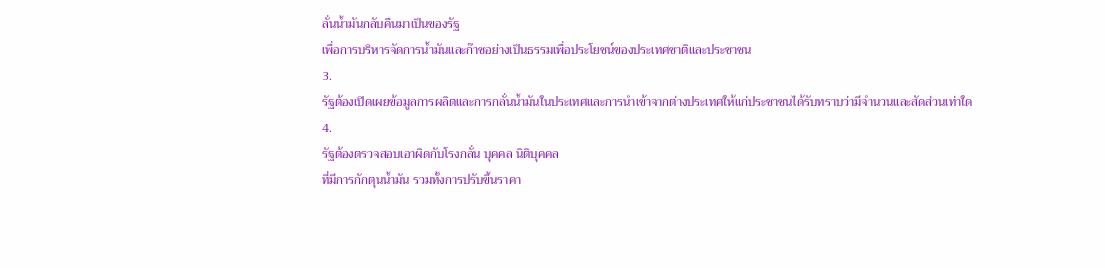ลั่นน้ำมันกลับคืนมาเป็นของรัฐ
เพื่อการบริหารจัดการน้ำมันและก๊าซอย่างเป็นธรรมเพื่อประโยชน์ของประเทศชาติและประชาชน
3.
รัฐต้องเปิดเผยข้อมูลการผลิตและการกลั่นน้ำมันในประเทศและการนำเข้าจากต่างประเทศให้แก่ประชาชนได้รับทราบว่ามีจำนวนและสัดส่วนเท่าใด
4.
รัฐต้องตรวจสอบเอาผิดกับโรงกลั่น บุคคล นิติบุคคล
ที่มีการกักตุนน้ำมัน รวมทั้งการปรับขึ้นราคา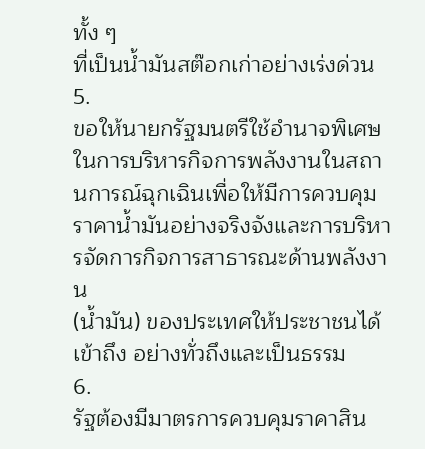ทั้ง ๆ
ที่เป็นน้ำมันสต๊อกเก่าอย่างเร่งด่วน
5.
ขอให้นายกรัฐมนตรีใช้อำนาจพิเศษในการบริหารกิจการพลังงานในสถานการณ์ฉุกเฉินเพื่อให้มีการควบคุมราคาน้ำมันอย่างจริงจังและการบริหารจัดการกิจการสาธารณะด้านพลังงาน
(น้ำมัน) ของประเทศให้ประชาชนได้เข้าถึง อย่างทั่วถึงและเป็นธรรม
6.
รัฐต้องมีมาตรการควบคุมราคาสิน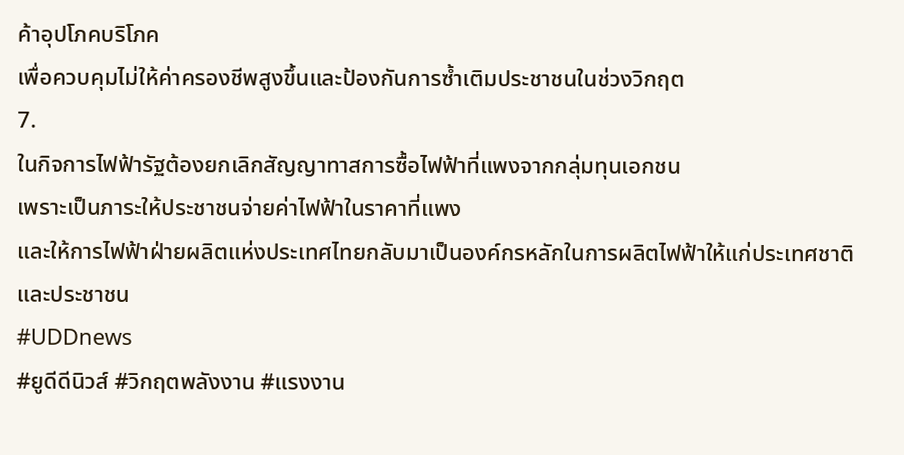ค้าอุปโภคบริโภค
เพื่อควบคุมไม่ให้ค่าครองชีพสูงขึ้นและป้องกันการซ้ำเติมประชาชนในช่วงวิกฤต
7.
ในกิจการไฟฟ้ารัฐต้องยกเลิกสัญญาทาสการซื้อไฟฟ้าที่แพงจากกลุ่มทุนเอกชน
เพราะเป็นภาระให้ประชาชนจ่ายค่าไฟฟ้าในราคาที่แพง
และให้การไฟฟ้าฝ่ายผลิตแห่งประเทศไทยกลับมาเป็นองค์กรหลักในการผลิตไฟฟ้าให้แก่ประเทศชาติและประชาชน
#UDDnews
#ยูดีดีนิวส์ #วิกฤตพลังงาน #แรงงาน